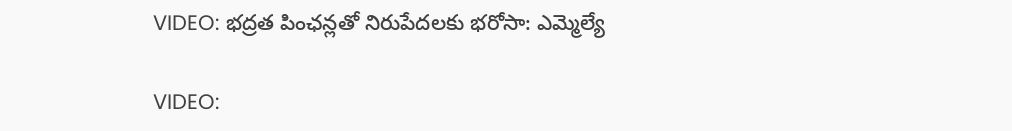VIDEO: భద్రత పింఛన్లతో నిరుపేదలకు భరోసా: ఎమ్మెల్యే

VIDEO: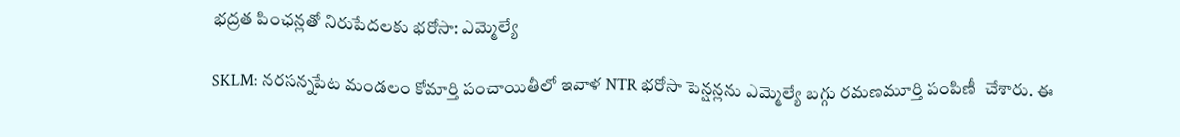భద్రత పింఛన్లతో నిరుపేదలకు భరోసా: ఎమ్మెల్యే

SKLM: నరసన్నపేట మండలం కోమార్తి పంచాయితీలో ఇవాళ NTR భరోసా పెన్షన్లను ఎమ్మెల్యే బగ్గు రమణమూర్తి పంపిణీ  చేశారు. ఈ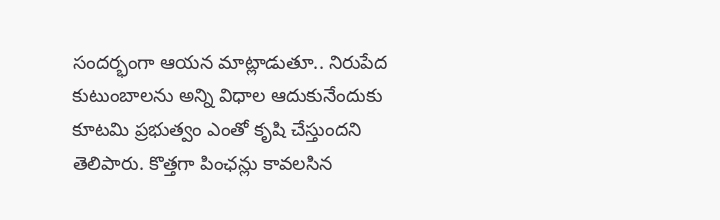సందర్భంగా ఆయన మాట్లాడుతూ.. నిరుపేద కుటుంబాలను అన్ని విధాల ఆదుకునేందుకు కూటమి ప్రభుత్వం ఎంతో కృషి చేస్తుందని తెలిపారు. కొత్తగా పింఛన్లు కావలసిన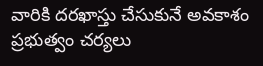వారికి దరఖాస్తు చేసుకునే అవకాశం ప్రభుత్వం చర్యలు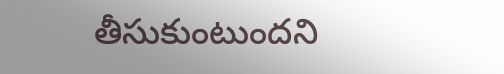తీసుకుంటుందని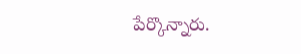పేర్కొన్నారు.